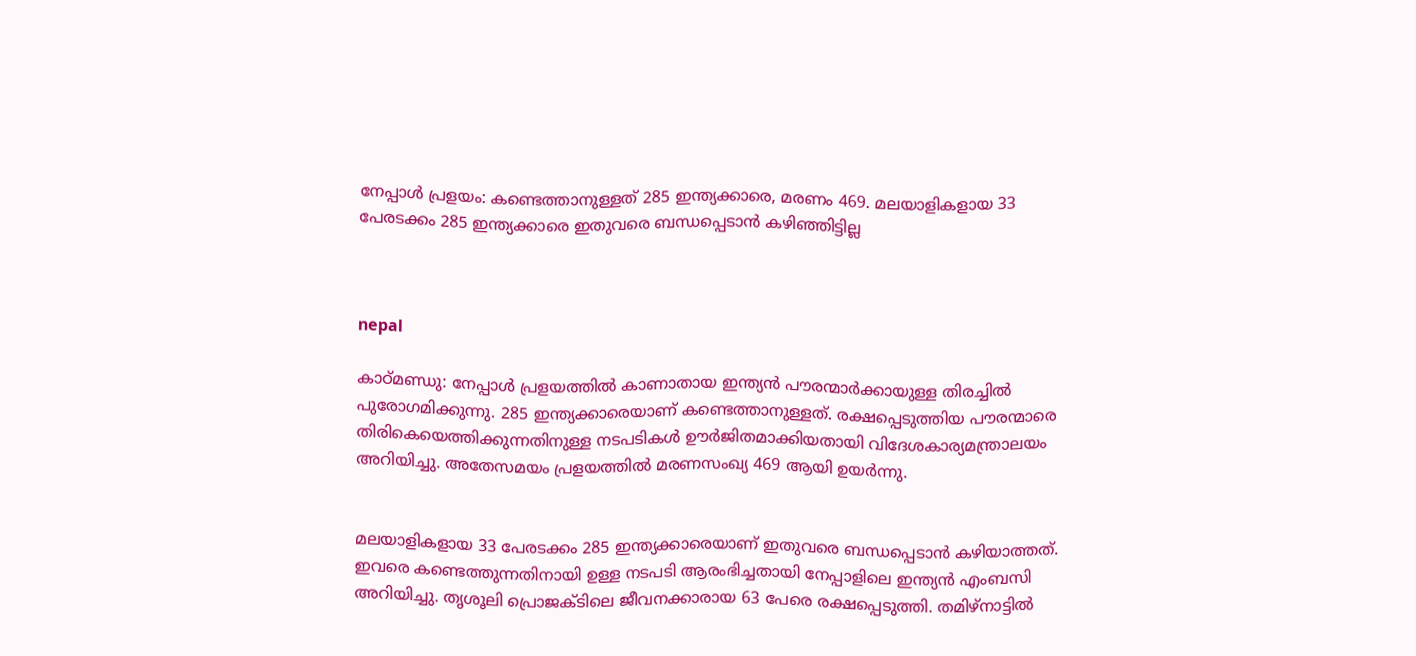നേപ്പാള്‍ പ്രളയം: കണ്ടെത്താനുള്ളത് 285 ഇന്ത്യക്കാരെ, മരണം 469. മലയാളികളായ 33 പേരടക്കം 285 ഇന്ത്യക്കാരെ ഇതുവരെ ബന്ധപ്പെടാന്‍ കഴിഞ്ഞിട്ടില്ല



nepal

കാഠ്മണ്ഡു: നേപ്പാള്‍ പ്രളയത്തില്‍ കാണാതായ ഇന്ത്യന്‍ പൗരന്മാര്‍ക്കായുള്ള തിരച്ചില്‍ പുരോഗമിക്കുന്നു. 285 ഇന്ത്യക്കാരെയാണ് കണ്ടെത്താനുള്ളത്. രക്ഷപ്പെടുത്തിയ പൗരന്മാരെ തിരികെയെത്തിക്കുന്നതിനുള്ള നടപടികള്‍ ഊര്‍ജിതമാക്കിയതായി വിദേശകാര്യമന്ത്രാലയം അറിയിച്ചു. അതേസമയം പ്രളയത്തില്‍ മരണസംഖ്യ 469 ആയി ഉയര്‍ന്നു.


മലയാളികളായ 33 പേരടക്കം 285 ഇന്ത്യക്കാരെയാണ് ഇതുവരെ ബന്ധപ്പെടാന്‍ കഴിയാത്തത്. ഇവരെ കണ്ടെത്തുന്നതിനായി ഉള്ള നടപടി ആരംഭിച്ചതായി നേപ്പാളിലെ ഇന്ത്യന്‍ എംബസി അറിയിച്ചു. തൃശൂലി പ്രൊജക്ടിലെ ജീവനക്കാരായ 63 പേരെ രക്ഷപ്പെടുത്തി. തമിഴ്നാട്ടില്‍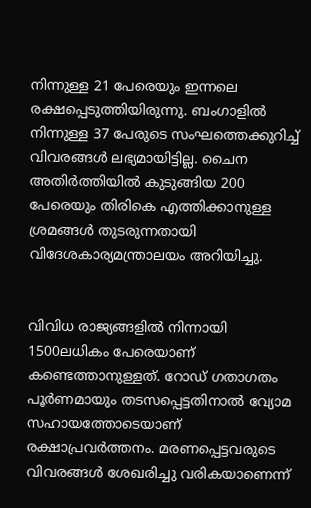നിന്നുള്ള 21 പേരെയും ഇന്നലെ രക്ഷപ്പെടുത്തിയിരുന്നു. ബംഗാളില്‍ നിന്നുള്ള 37 പേരുടെ സംഘത്തെക്കുറിച്ച് വിവരങ്ങള്‍ ലഭ്യമായിട്ടില്ല. ചൈന അതിര്‍ത്തിയില്‍ കുടുങ്ങിയ 200 പേരെയും തിരികെ എത്തിക്കാനുള്ള ശ്രമങ്ങള്‍ തുടരുന്നതായി വിദേശകാര്യമന്ത്രാലയം അറിയിച്ചു.


വിവിധ രാജ്യങ്ങളില്‍ നിന്നായി 1500ലധികം പേരെയാണ് കണ്ടെത്താനുള്ളത്. റോഡ് ഗതാഗതം പൂര്‍ണമായും തടസപ്പെട്ടതിനാല്‍ വ്യോമ സഹായത്തോടെയാണ് രക്ഷാപ്രവര്‍ത്തനം. മരണപ്പെട്ടവരുടെ വിവരങ്ങള്‍ ശേഖരിച്ചു വരികയാണെന്ന്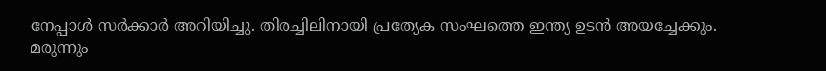നേപ്പാള്‍ സര്‍ക്കാര്‍ അറിയിച്ചു. തിരച്ചിലിനായി പ്രത്യേക സംഘത്തെ ഇന്ത്യ ഉടന്‍ അയച്ചേക്കും. മരുന്നും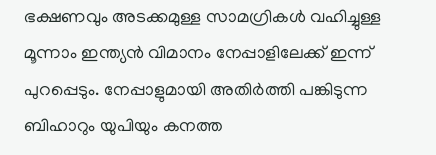ഭക്ഷണവും അടക്കമുള്ള സാമഗ്രികള്‍ വഹിച്ചുള്ള മൂന്നാം ഇന്ത്യന്‍ വിമാനം നേപ്പാളിലേക്ക് ഇന്ന് പുറപ്പെടും. നേപ്പാളുമായി അതിര്‍ത്തി പങ്കിടുന്ന ബിഹാറും യുപിയും കനത്ത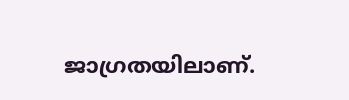ജാഗ്രതയിലാണ്.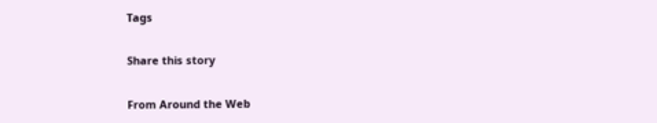Tags

Share this story

From Around the Web